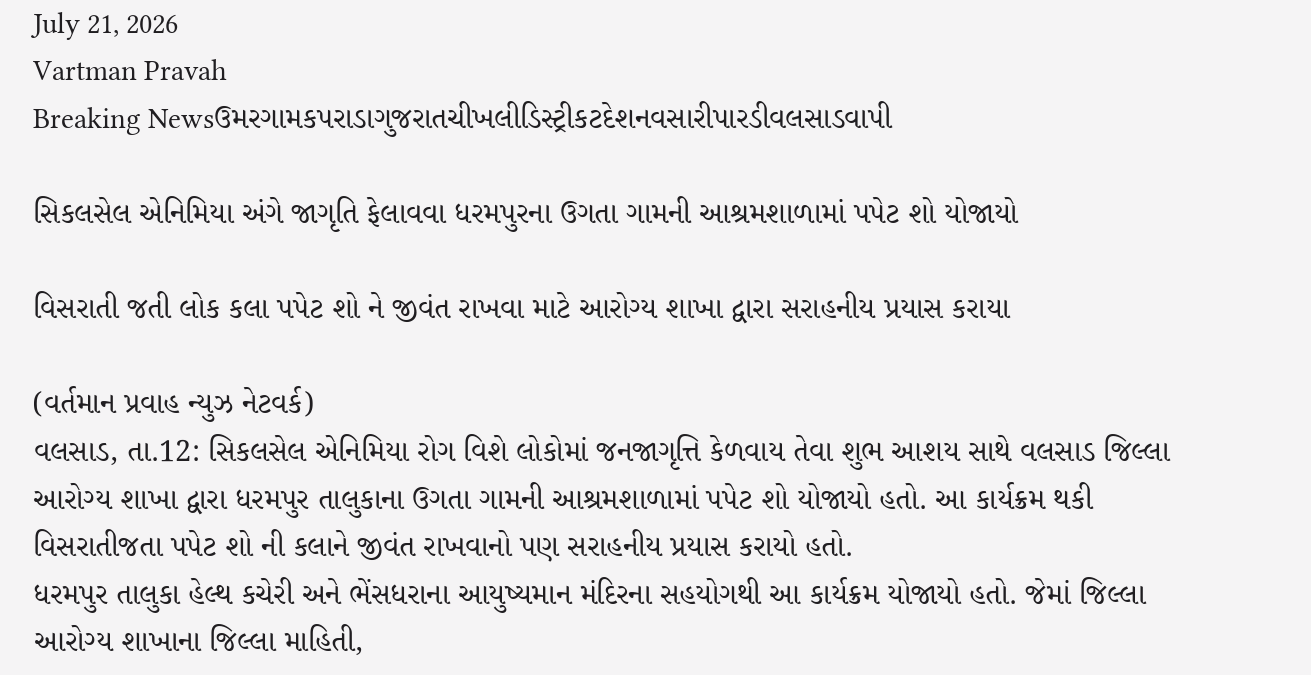July 21, 2026
Vartman Pravah
Breaking Newsઉમરગામકપરાડાગુજરાતચીખલીડિસ્ટ્રીકટદેશનવસારીપારડીવલસાડવાપી

સિકલસેલ એનિમિયા અંગે જાગૃતિ ફેલાવવા ધરમપુરના ઉગતા ગામની આશ્રમશાળામાં પપેટ શો યોજાયો

વિસરાતી જતી લોક કલા પપેટ શો ને જીવંત રાખવા માટે આરોગ્‍ય શાખા દ્વારા સરાહનીય પ્રયાસ કરાયા

(વર્તમાન પ્રવાહ ન્‍યુઝ નેટવર્ક)
વલસાડ, તા.12: સિકલસેલ એનિમિયા રોગ વિશે લોકોમાં જનજાગૃત્તિ કેળવાય તેવા શુભ આશય સાથે વલસાડ જિલ્લા આરોગ્‍ય શાખા દ્વારા ધરમપુર તાલુકાના ઉગતા ગામની આશ્રમશાળામાં પપેટ શો યોજાયો હતો. આ કાર્યક્રમ થકી વિસરાતીજતા પપેટ શો ની કલાને જીવંત રાખવાનો પણ સરાહનીય પ્રયાસ કરાયો હતો.
ધરમપુર તાલુકા હેલ્‍થ કચેરી અને ભેંસધરાના આયુષ્‍યમાન મંદિરના સહયોગથી આ કાર્યક્રમ યોજાયો હતો. જેમાં જિલ્લા આરોગ્‍ય શાખાના જિલ્લા માહિતી,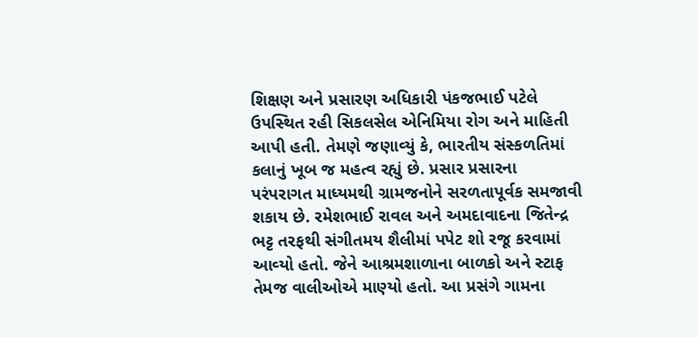શિક્ષણ અને પ્રસારણ અધિકારી પંકજભાઈ પટેલે ઉપસ્‍થિત રહી સિકલસેલ એનિમિયા રોગ અને માહિતી આપી હતી. તેમણે જણાવ્‍યું કે, ભારતીય સંસ્‍કળતિમાં કલાનું ખૂબ જ મહત્‍વ રહ્યું છે. પ્રસાર પ્રસારના પરંપરાગત માધ્‍યમથી ગ્રામજનોને સરળતાપૂર્વક સમજાવી શકાય છે. રમેશભાઈ રાવલ અને અમદાવાદના જિતેન્‍દ્ર ભટ્ટ તરફથી સંગીતમય શૈલીમાં પપેટ શો રજૂ કરવામાં આવ્‍યો હતો. જેને આશ્રમશાળાના બાળકો અને સ્‍ટાફ તેમજ વાલીઓએ માણ્‍યો હતો. આ પ્રસંગે ગામના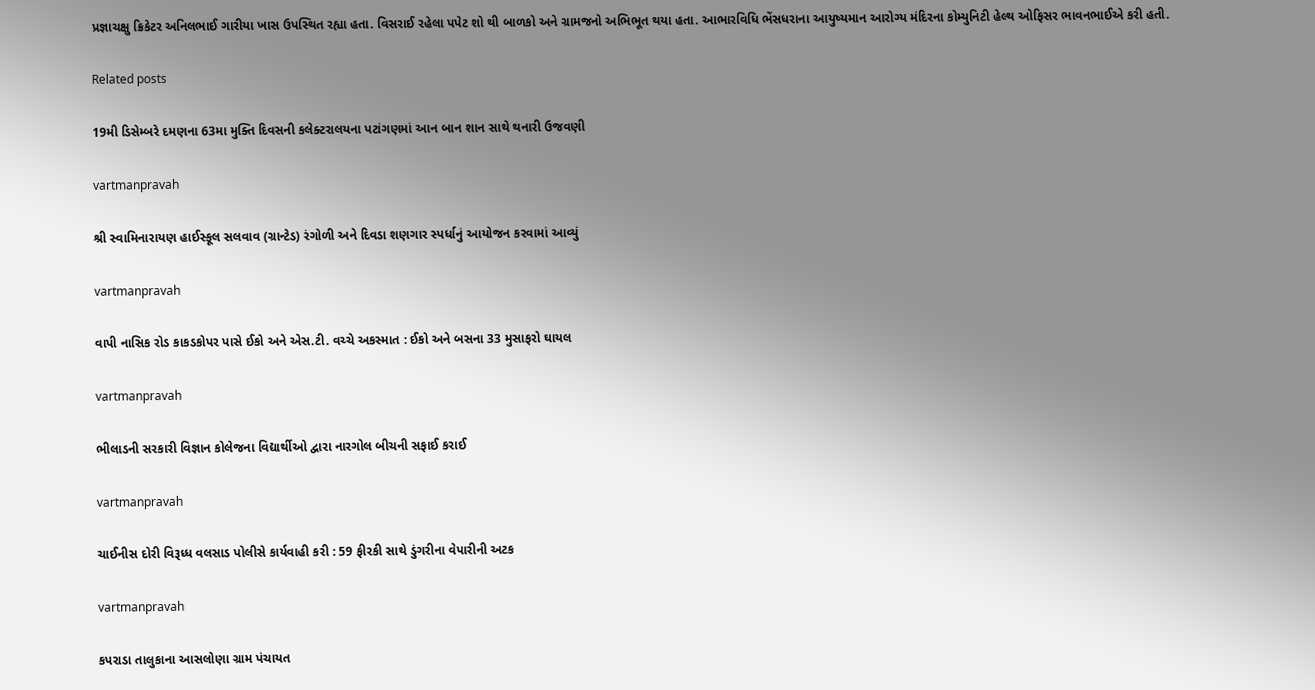પ્રજ્ઞાચક્ષુ ક્રિકેટર અનિલભાઈ ગારીયા ખાસ ઉપસ્‍થિત રહ્યા હતા. વિસરાઈ રહેલા પપેટ શો થી બાળકો અને ગ્રામજનો અભિભૂત થયા હતા. આભારવિધિ ભેંસધરાના આયુષ્‍યમાન આરોગ્‍ય મંદિરના કોમ્‍યુનિટી હેલ્‍થ ઓફિસર ભાવનભાઈએ કરી હતી.

Related posts

19મી ડિસેમ્‍બરે દમણના 63મા મુક્‍તિ દિવસની કલેક્‍ટરાલયના પટાંગણમાં આન બાન શાન સાથે થનારી ઉજવણી

vartmanpravah

શ્રી સ્‍વામિનારાયણ હાઈસ્‍કૂલ સલવાવ (ગ્રાન્‍ટેડ) રંગોળી અને દિવડા શણગાર સ્‍પર્ધાનું આયોજન કરવામાં આવ્‍યું

vartmanpravah

વાપી નાસિક રોડ કાકડકોપર પાસે ઈકો અને એસ.ટી. વચ્‍ચે અકસ્‍માત : ઈકો અને બસના 33 મુસાફરો ઘાયલ

vartmanpravah

ભીલાડની સરકારી વિજ્ઞાન કોલેજના વિદ્યાર્થીઓ દ્વારા નારગોલ બીચની સફાઈ કરાઈ

vartmanpravah

ચાઈનીસ દોરી વિરૂધ્‍ધ વલસાડ પોલીસે કાર્યવાહી કરી : 59 ફીરકી સાથે ડુંગરીના વેપારીની અટક

vartmanpravah

કપરાડા તાલુકાના આસલોણા ગ્રામ પંચાયત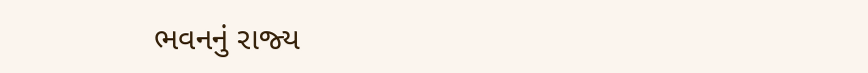ભવનનું રાજ્‍ય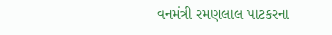વનમંત્રી રમણલાલ પાટકરના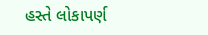હસ્‍તે લોકાપર્ણ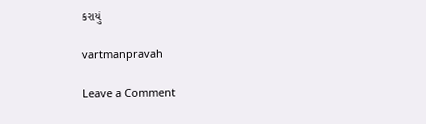કરાયું

vartmanpravah

Leave a Comment